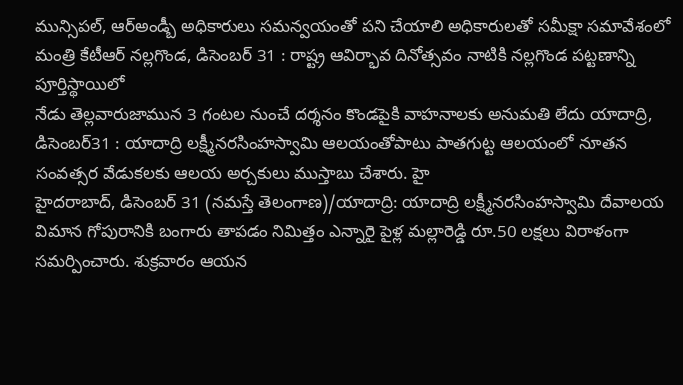మున్సిపల్, ఆర్అండ్బీ అధికారులు సమన్వయంతో పని చేయాలి అధికారులతో సమీక్షా సమావేశంలో మంత్రి కేటీఆర్ నల్లగొండ, డిసెంబర్ 31 : రాష్ట్ర ఆవిర్భావ దినోత్సవం నాటికి నల్లగొండ పట్టణాన్ని పూర్తిస్థాయిలో
నేడు తెల్లవారుజామున 3 గంటల నుంచే దర్శనం కొండపైకి వాహనాలకు అనుమతి లేదు యాదాద్రి, డిసెంబర్31 : యాదాద్రి లక్ష్మీనరసింహస్వామి ఆలయంతోపాటు పాతగుట్ట ఆలయంలో నూతన సంవత్సర వేడుకలకు ఆలయ అర్చకులు ముస్తాబు చేశారు. హై
హైదరాబాద్, డిసెంబర్ 31 (నమస్తే తెలంగాణ)/యాదాద్రి: యాదాద్రి లక్ష్మీనరసింహస్వామి దేవాలయ విమాన గోపురానికి బంగారు తాపడం నిమిత్తం ఎన్నారై పైళ్ల మల్లారెడ్డి రూ.50 లక్షలు విరాళంగా సమర్పించారు. శుక్రవారం ఆయన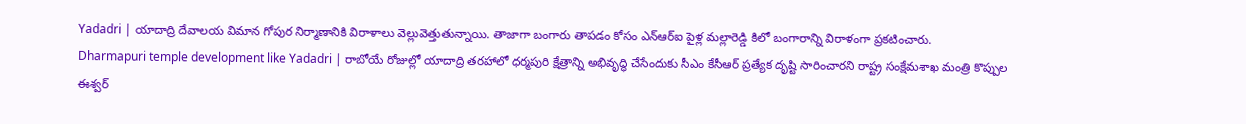Yadadri | యాదాద్రి దేవాలయ విమాన గోపుర నిర్మాణానికి విరాళాలు వెల్లువెత్తుతున్నాయి. తాజాగా బంగారు తాపడం కోసం ఎన్ఆర్ఐ పైళ్ల మల్లారెడ్డి కిలో బంగారాన్ని విరాళంగా ప్రకటించారు.
Dharmapuri temple development like Yadadri | రాబోయే రోజుల్లో యాదాద్రి తరహాలో ధర్మపురి క్షేత్రాన్ని అభివృద్ధి చేసేందుకు సీఎం కేసీఆర్ ప్రత్యేక దృష్టి సారించారని రాష్ట్ర సంక్షేమశాఖ మంత్రి కొప్పుల ఈశ్వర్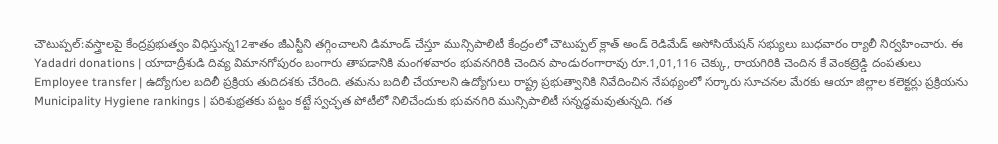చౌటుప్పల్:వస్త్రాలపై కేంద్రప్రభుత్వం విధిస్తున్న12శాతం జీఎస్టీని తగ్గించాలని డిమాండ్ చేస్తూ మున్సిపాలిటీ కేంద్రంలో చౌటుప్పల్ క్లాత్ అండ్ రెడిమేడ్ అసోసియేషన్ సభ్యులు బుధవారం ర్యాలీ నిర్వహించారు. ఈ
Yadadri donations | యాదాద్రీశుడి దివ్య విమానగోపురం బంగారు తాపడానికి మంగళవారం భువనగిరికి చెందిన పాండురంగారావు రూ.1,01,116 చెక్కు, రాయగిరికి చెందిన కే వెంకట్రెడ్డి దంపతులు
Employee transfer | ఉద్యోగుల బదిలీ ప్రక్రియ తుదిదశకు చేరింది. తమను బదిలీ చేయాలని ఉద్యోగులు రాష్ట్ర ప్రభుత్వానికి నివేదించిన నేపథ్యంలో సర్కారు సూచనల మేరకు ఆయా జిల్లాల కలెక్టర్లు ప్రక్రియను
Municipality Hygiene rankings | పరిశుభ్రతకు పట్టం కట్టే స్వచ్ఛత పోటీలో నిలిచేందుకు భువనగిరి మున్సిపాలిటీ సన్నద్ధమవుతున్నది. గత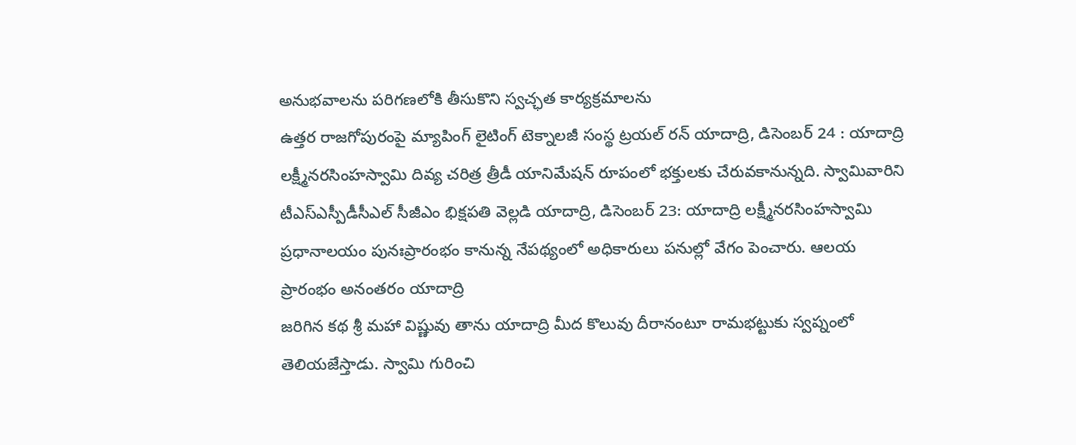అనుభవాలను పరిగణలోకి తీసుకొని స్వచ్ఛత కార్యక్రమాలను
ఉత్తర రాజగోపురంపై మ్యాపింగ్ లైటింగ్ టెక్నాలజీ సంస్థ ట్రయల్ రన్ యాదాద్రి, డిసెంబర్ 24 : యాదాద్రి లక్ష్మీనరసింహస్వామి దివ్య చరిత్ర త్రీడీ యానిమేషన్ రూపంలో భక్తులకు చేరువకానున్నది. స్వామివారిని
టీఎస్ఎస్పీడీసీఎల్ సీజీఎం భిక్షపతి వెల్లడి యాదాద్రి, డిసెంబర్ 23: యాదాద్రి లక్ష్మీనరసింహస్వామి ప్రధానాలయం పునఃప్రారంభం కానున్న నేపథ్యంలో అధికారులు పనుల్లో వేగం పెంచారు. ఆలయ ప్రారంభం అనంతరం యాదాద్రి
జరిగిన కథ శ్రీ మహా విష్ణువు తాను యాదాద్రి మీద కొలువు దీరానంటూ రామభట్టుకు స్వప్నంలో తెలియజేస్తాడు. స్వామి గురించి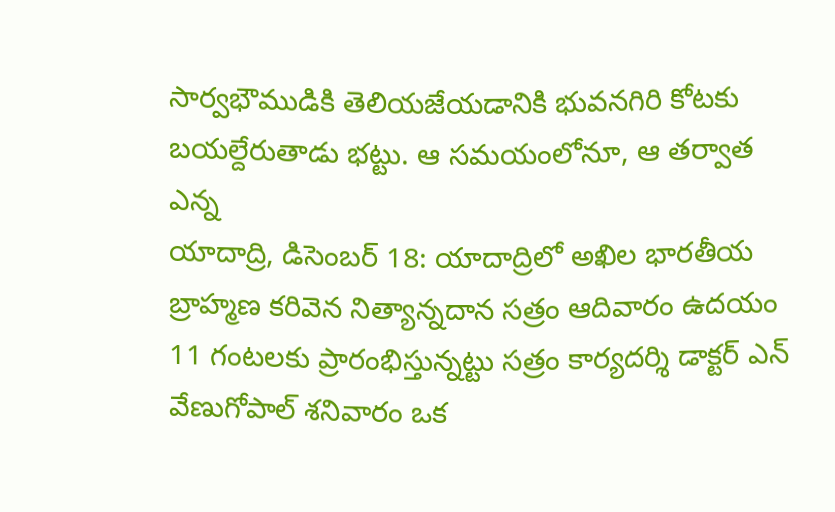సార్వభౌముడికి తెలియజేయడానికి భువనగిరి కోటకు బయల్దేరుతాడు భట్టు. ఆ సమయంలోనూ, ఆ తర్వాత ఎన్న
యాదాద్రి, డిసెంబర్ 18: యాదాద్రిలో అఖిల భారతీయ బ్రాహ్మణ కరివెన నిత్యాన్నదాన సత్రం ఆదివారం ఉదయం 11 గంటలకు ప్రారంభిస్తున్నట్టు సత్రం కార్యదర్శి డాక్టర్ ఎన్ వేణుగోపాల్ శనివారం ఒక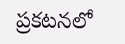ప్రకటనలో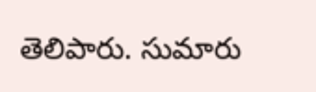తెలిపారు. సుమారు